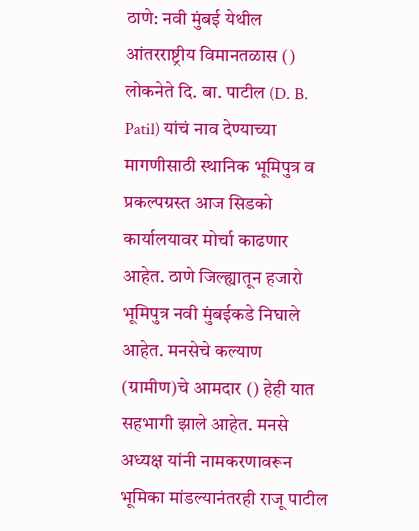ठाणे: नवी मुंबई येथील आंतरराष्ट्रीय विमानतळास () लोकनेते दि. बा. पाटील (D. B. Patil) यांचं नाव देण्याच्या मागणीसाठी स्थानिक भूमिपुत्र व प्रकल्पग्रस्त आज सिडको कार्यालयावर मोर्चा काढणार आहेत. ठाणे जिल्ह्यातून हजारो भूमिपुत्र नवी मुंबईकडे निघाले आहेत. मनसेचे कल्याण (ग्रामीण)चे आमदार () हेही यात सहभागी झाले आहेत. मनसे अध्यक्ष यांनी नामकरणावरून भूमिका मांडल्यानंतरही राजू पाटील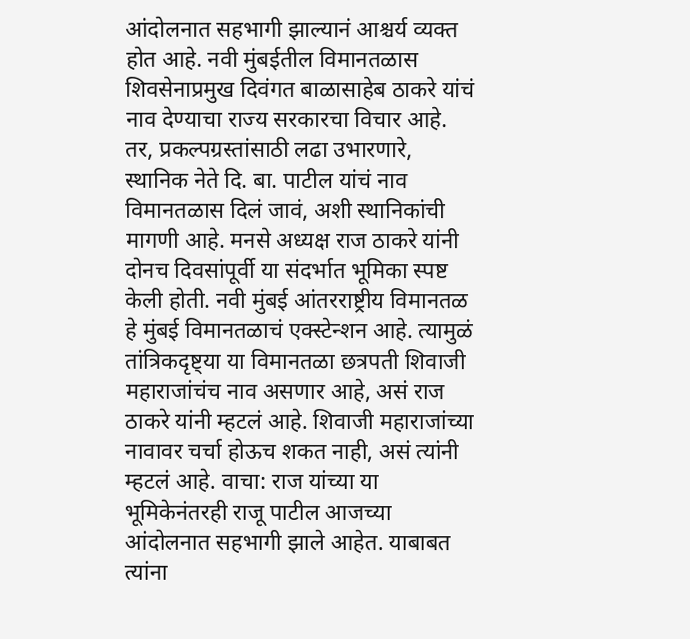आंदोलनात सहभागी झाल्यानं आश्चर्य व्यक्त होत आहे. नवी मुंबईतील विमानतळास शिवसेनाप्रमुख दिवंगत बाळासाहेब ठाकरे यांचं नाव देण्याचा राज्य सरकारचा विचार आहे. तर, प्रकल्पग्रस्तांसाठी लढा उभारणारे, स्थानिक नेते दि. बा. पाटील यांचं नाव विमानतळास दिलं जावं, अशी स्थानिकांची मागणी आहे. मनसे अध्यक्ष राज ठाकरे यांनी दोनच दिवसांपूर्वी या संदर्भात भूमिका स्पष्ट केली होती. नवी मुंबई आंतरराष्ट्रीय विमानतळ हे मुंबई विमानतळाचं एक्स्टेन्शन आहे. त्यामुळं तांत्रिकदृष्ट्या या विमानतळा छत्रपती शिवाजी महाराजांचंच नाव असणार आहे, असं राज ठाकरे यांनी म्हटलं आहे. शिवाजी महाराजांच्या नावावर चर्चा होऊच शकत नाही, असं त्यांनी म्हटलं आहे. वाचा: राज यांच्या या भूमिकेनंतरही राजू पाटील आजच्या आंदोलनात सहभागी झाले आहेत. याबाबत त्यांना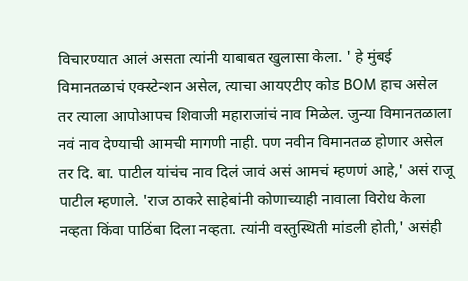विचारण्यात आलं असता त्यांनी याबाबत खुलासा केला. ' हे मुंबई विमानतळाचं एक्स्टेन्शन असेल, त्याचा आयएटीए कोड BOM हाच असेल तर त्याला आपोआपच शिवाजी महाराजांचं नाव मिळेल. जुन्या विमानतळाला नवं नाव देण्याची आमची मागणी नाही. पण नवीन विमानतळ होणार असेल तर दि. बा. पाटील यांचंच नाव दिलं जावं असं आमचं म्हणणं आहे,' असं राजू पाटील म्हणाले. 'राज ठाकरे साहेबांनी कोणाच्याही नावाला विरोध केला नव्हता किंवा पाठिंबा दिला नव्हता. त्यांनी वस्तुस्थिती मांडली होती,' असंही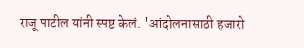राजू पाटील यांनी स्पष्ट केलं. 'आंदोलनासाठी हजारो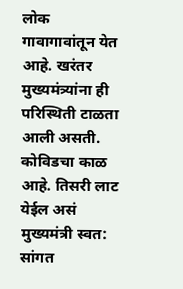लोक गावागावांतून येत आहे. खरंतर मुख्यमंत्र्यांना ही परिस्थिती टाळता आली असती. कोविडचा काळ आहे. तिसरी लाट येईल असं मुख्यमंत्री स्वत: सांगत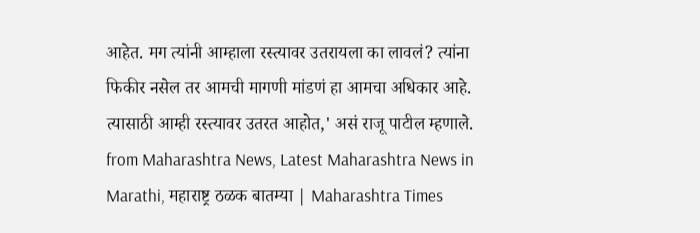आहेत. मग त्यांनी आम्हाला रस्त्यावर उतरायला का लावलं? त्यांना फिकीर नसेल तर आमची मागणी मांडणं हा आमचा अधिकार आहे. त्यासाठी आम्ही रस्त्यावर उतरत आहोत,' असं राजू पाटील म्हणाले.
from Maharashtra News, Latest Maharashtra News in Marathi, महाराष्ट्र ठळक बातम्या | Maharashtra Times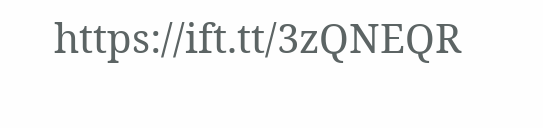https://ift.tt/3zQNEQR